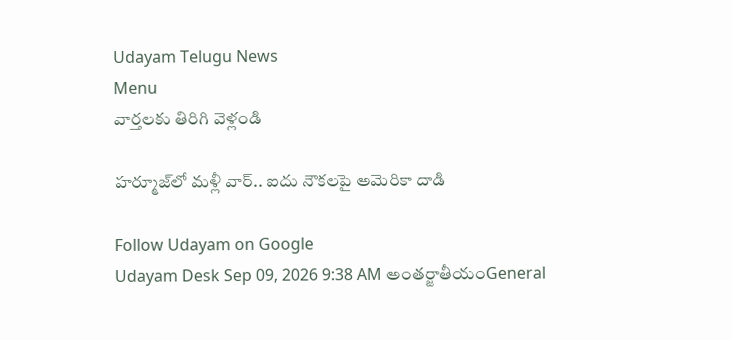Udayam Telugu News
Menu
వార్తలకు తిరిగి వెళ్లండి

హర్మూజ్‌లో మళ్లీ వార్‌.. ఐదు నౌకలపై అమెరికా దాడి

Follow Udayam on Google
Udayam Desk Sep 09, 2026 9:38 AM అంతర్జాతీయంGeneral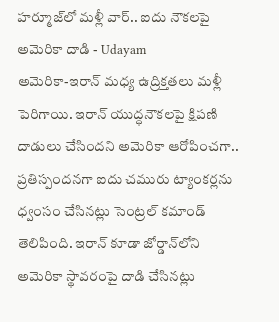హర్మూజ్‌లో మళ్లీ వార్‌.. ఐదు నౌకలపై అమెరికా దాడి - Udayam
అమెరికా-ఇరాన్‌ మధ్య ఉద్రిక్తతలు మళ్లీ పెరిగాయి. ఇరాన్‌ యుద్ధనౌకలపై క్షిపణి దాడులు చేసిందని అమెరికా ఆరోపించగా.. ప్రతిస్పందనగా ఐదు చమురు ట్యాంకర్లను ధ్వంసం చేసినట్లు సెంట్రల్‌ కమాండ్‌ తెలిపింది. ఇరాన్‌ కూడా జోర్డాన్‌లోని అమెరికా స్థావరంపై దాడి చేసినట్లు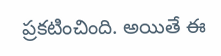ప్రకటించింది. అయితే ఈ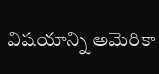విషయాన్ని అమెరికా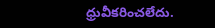ధ్రువీకరించలేదు.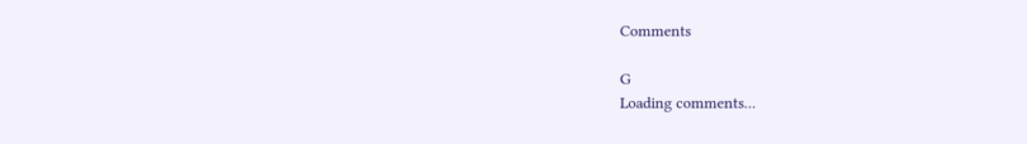Comments

G
Loading comments...